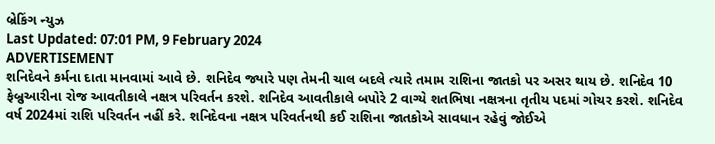બ્રેકિંગ ન્યુઝ
Last Updated: 07:01 PM, 9 February 2024
ADVERTISEMENT
શનિદેવને કર્મના દાતા માનવામાં આવે છે. શનિદેવ જ્યારે પણ તેમની ચાલ બદલે ત્યારે તમામ રાશિના જાતકો પર અસર થાય છે. શનિદેવ 10 ફેબ્રુઆરીના રોજ આવતીકાલે નક્ષત્ર પરિવર્તન કરશે. શનિદેવ આવતીકાલે બપોરે 2 વાગ્યે શતભિષા નક્ષત્રના તૃતીય પદમાં ગોચર કરશે. શનિદેવ વર્ષ 2024માં રાશિ પરિવર્તન નહીં કરે. શનિદેવના નક્ષત્ર પરિવર્તનથી કઈ રાશિના જાતકોએ સાવધાન રહેવું જોઈએ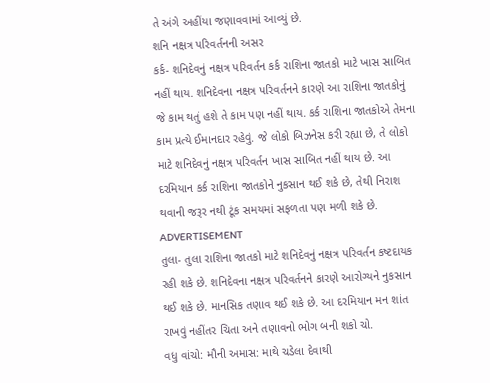તે અંગે અહીંયા જણાવવામાં આવ્યું છે.
શનિ નક્ષત્ર પરિવર્તનની અસર
કર્ક- શનિદેવનું નક્ષત્ર પરિવર્તન કર્ક રાશિના જાતકો માટે ખાસ સાબિત નહીં થાય. શનિદેવના નક્ષત્ર પરિવર્તનને કારણે આ રાશિના જાતકોનું જે કામ થતું હશે તે કામ પણ નહીં થાય. કર્ક રાશિના જાતકોએ તેમના કામ પ્રત્યે ઈમાનદાર રહેવું. જે લોકો બિઝનેસ કરી રહ્યા છે, તે લોકો માટે શનિદેવનું નક્ષત્ર પરિવર્તન ખાસ સાબિત નહીં થાય છે. આ દરમિયાન કર્ક રાશિના જાતકોને નુકસાન થઈ શકે છે, તેથી નિરાશ થવાની જરૂર નથી ટૂંક સમયમાં સફળતા પણ મળી શકે છે.
ADVERTISEMENT
તુલા- તુલા રાશિના જાતકો માટે શનિદેવનું નક્ષત્ર પરિવર્તન કષ્ટદાયક રહી શકે છે. શનિદેવના નક્ષત્ર પરિવર્તનને કારણે આરોગ્યને નુકસાન થઈ શકે છે. માનસિક તણાવ થઈ શકે છે. આ દરમિયાન મન શાંત રાખવું નહીંતર ચિતા અને તણાવનો ભોગ બની શકો ચો.
વધુ વાંચો: મૌની અમાસ: માથે ચડેલા દેવાથી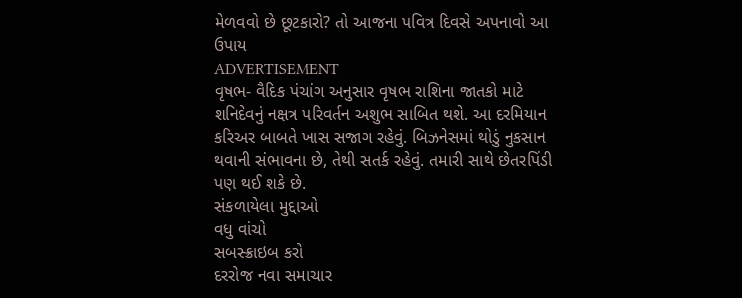મેળવવો છે છૂટકારો? તો આજના પવિત્ર દિવસે અપનાવો આ ઉપાય
ADVERTISEMENT
વૃષભ- વૈદિક પંચાંગ અનુસાર વૃષભ રાશિના જાતકો માટે શનિદેવનું નક્ષત્ર પરિવર્તન અશુભ સાબિત થશે. આ દરમિયાન કરિઅર બાબતે ખાસ સજાગ રહેવું. બિઝનેસમાં થોડું નુકસાન થવાની સંભાવના છે, તેથી સતર્ક રહેવું. તમારી સાથે છેતરપિંડી પણ થઈ શકે છે.
સંકળાયેલા મુદ્દાઓ
વધુ વાંચો
સબસ્ક્રાઇબ કરો
દરરોજ નવા સમાચાર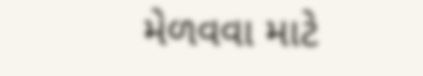મેળવવા માટે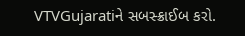VTVGujaratiને સબસ્ક્રાઈબ કરો.